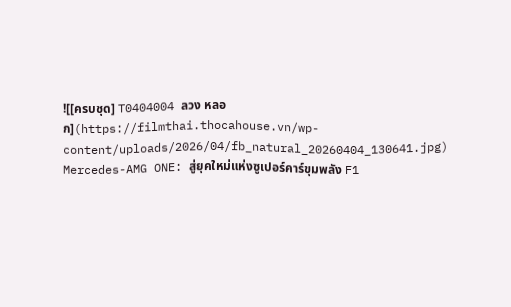![[ครบชุด] T0404004 ลวง หลอก](https://filmthai.thocahouse.vn/wp-content/uploads/2026/04/fb_natural_20260404_130641.jpg)
Mercedes-AMG ONE: สู่ยุคใหม่แห่งซูเปอร์คาร์ขุมพลัง F1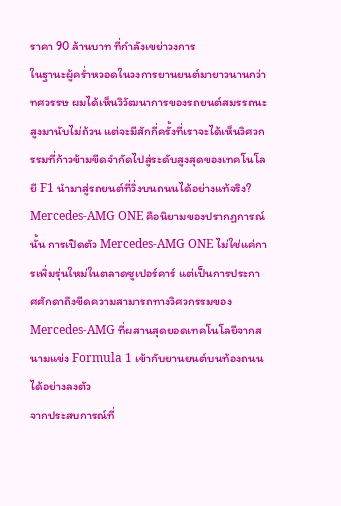ราคา 90 ล้านบาท ที่กำลังเขย่าวงการ
ในฐานะผู้คร่ำหวอดในวงการยานยนต์มายาวนานกว่าทศวรรษ ผมได้เห็นวิวัฒนาการของรถยนต์สมรรถนะสูงมานับไม่ถ้วน แต่จะมีสักกี่ครั้งที่เราจะได้เห็นวิศวกรรมที่ก้าวข้ามขีดจำกัดไปสู่ระดับสูงสุดของเทคโนโลยี F1 นำมาสู่รถยนต์ที่วิ่งบนถนนได้อย่างแท้จริง? Mercedes-AMG ONE คือนิยามของปรากฏการณ์นั้น การเปิดตัว Mercedes-AMG ONE ไม่ใช่แค่การเพิ่มรุ่นใหม่ในตลาดซูเปอร์คาร์ แต่เป็นการประกาศศักดาถึงขีดความสามารถทางวิศวกรรมของ Mercedes-AMG ที่ผสานสุดยอดเทคโนโลยีจากสนามแข่ง Formula 1 เข้ากับยานยนต์บนท้องถนนได้อย่างลงตัว
จากประสบการณ์ที่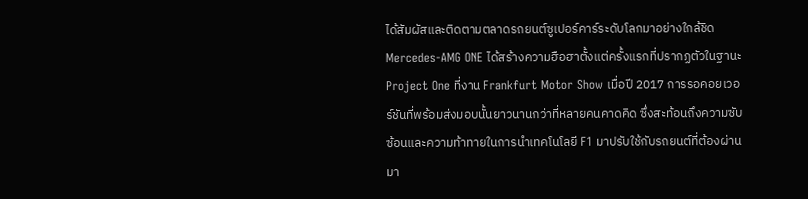ได้สัมผัสและติดตามตลาดรถยนต์ซูเปอร์คาร์ระดับโลกมาอย่างใกล้ชิด Mercedes-AMG ONE ได้สร้างความฮือฮาตั้งแต่ครั้งแรกที่ปรากฏตัวในฐานะ Project One ที่งาน Frankfurt Motor Show เมื่อปี 2017 การรอคอยเวอร์ชันที่พร้อมส่งมอบนั้นยาวนานกว่าที่หลายคนคาดคิด ซึ่งสะท้อนถึงความซับซ้อนและความท้าทายในการนำเทคโนโลยี F1 มาปรับใช้กับรถยนต์ที่ต้องผ่านมา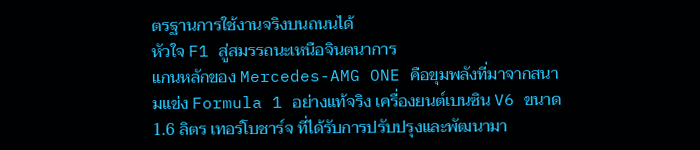ตรฐานการใช้งานจริงบนถนนได้
หัวใจ F1 สู่สมรรถนะเหนือจินตนาการ
แกนหลักของ Mercedes-AMG ONE คือขุมพลังที่มาจากสนามแข่ง Formula 1 อย่างแท้จริง เครื่องยนต์เบนซิน V6 ขนาด 1.6 ลิตร เทอร์โบชาร์จ ที่ได้รับการปรับปรุงและพัฒนามา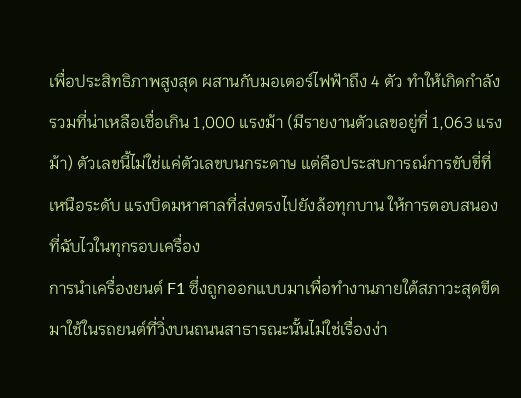เพื่อประสิทธิภาพสูงสุด ผสานกับมอเตอร์ไฟฟ้าถึง 4 ตัว ทำให้เกิดกำลังรวมที่น่าเหลือเชื่อเกิน 1,000 แรงม้า (มีรายงานตัวเลขอยู่ที่ 1,063 แรงม้า) ตัวเลขนี้ไม่ใช่แค่ตัวเลขบนกระดาษ แต่คือประสบการณ์การขับขี่ที่เหนือระดับ แรงบิดมหาศาลที่ส่งตรงไปยังล้อทุกบาน ให้การตอบสนองที่ฉับไวในทุกรอบเครื่อง
การนำเครื่องยนต์ F1 ซึ่งถูกออกแบบมาเพื่อทำงานภายใต้สภาวะสุดขีด มาใช้ในรถยนต์ที่วิ่งบนถนนสาธารณะนั้นไม่ใช่เรื่องง่า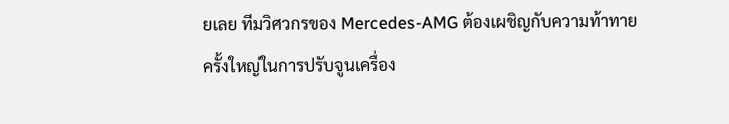ยเลย ทีมวิศวกรของ Mercedes-AMG ต้องเผชิญกับความท้าทายครั้งใหญ่ในการปรับจูนเครื่อง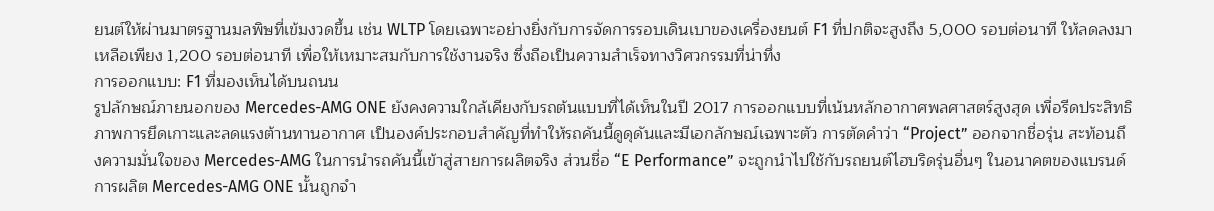ยนต์ให้ผ่านมาตรฐานมลพิษที่เข้มงวดขึ้น เช่น WLTP โดยเฉพาะอย่างยิ่งกับการจัดการรอบเดินเบาของเครื่องยนต์ F1 ที่ปกติจะสูงถึง 5,000 รอบต่อนาที ให้ลดลงมาเหลือเพียง 1,200 รอบต่อนาที เพื่อให้เหมาะสมกับการใช้งานจริง ซึ่งถือเป็นความสำเร็จทางวิศวกรรมที่น่าทึ่ง
การออกแบบ: F1 ที่มองเห็นได้บนถนน
รูปลักษณ์ภายนอกของ Mercedes-AMG ONE ยังคงความใกล้เคียงกับรถต้นแบบที่ได้เห็นในปี 2017 การออกแบบที่เน้นหลักอากาศพลศาสตร์สูงสุด เพื่อรีดประสิทธิภาพการยึดเกาะและลดแรงต้านทานอากาศ เป็นองค์ประกอบสำคัญที่ทำให้รถคันนี้ดูดุดันและมีเอกลักษณ์เฉพาะตัว การตัดคำว่า “Project” ออกจากชื่อรุ่น สะท้อนถึงความมั่นใจของ Mercedes-AMG ในการนำรถคันนี้เข้าสู่สายการผลิตจริง ส่วนชื่อ “E Performance” จะถูกนำไปใช้กับรถยนต์ไฮบริดรุ่นอื่นๆ ในอนาคตของแบรนด์
การผลิต Mercedes-AMG ONE นั้นถูกจำ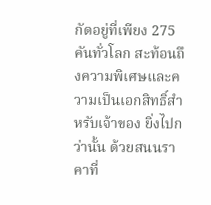กัดอยู่ที่เพียง 275 คันทั่วโลก สะท้อนถึงความพิเศษและความเป็นเอกสิทธิ์สำหรับเจ้าของ ยิ่งไปกว่านั้น ด้วยสนนราคาที่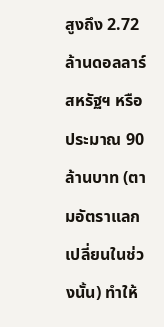สูงถึง 2.72 ล้านดอลลาร์สหรัฐฯ หรือประมาณ 90 ล้านบาท (ตามอัตราแลกเปลี่ยนในช่วงนั้น) ทำให้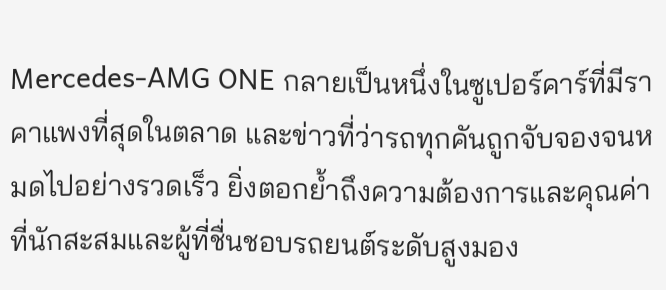Mercedes-AMG ONE กลายเป็นหนึ่งในซูเปอร์คาร์ที่มีราคาแพงที่สุดในตลาด และข่าวที่ว่ารถทุกคันถูกจับจองจนหมดไปอย่างรวดเร็ว ยิ่งตอกย้ำถึงความต้องการและคุณค่าที่นักสะสมและผู้ที่ชื่นชอบรถยนต์ระดับสูงมอง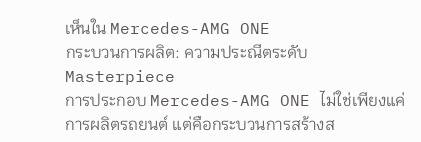เห็นใน Mercedes-AMG ONE
กระบวนการผลิต: ความประณีตระดับ Masterpiece
การประกอบ Mercedes-AMG ONE ไม่ใช่เพียงแค่การผลิตรถยนต์ แต่คือกระบวนการสร้างส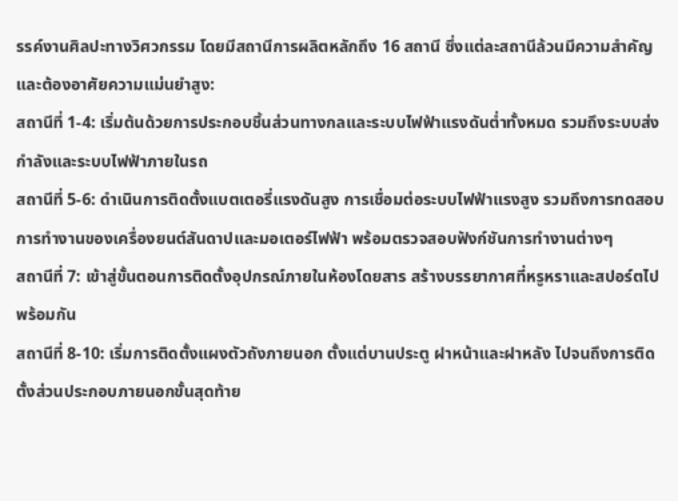รรค์งานศิลปะทางวิศวกรรม โดยมีสถานีการผลิตหลักถึง 16 สถานี ซึ่งแต่ละสถานีล้วนมีความสำคัญและต้องอาศัยความแม่นยำสูง:
สถานีที่ 1-4: เริ่มต้นด้วยการประกอบชิ้นส่วนทางกลและระบบไฟฟ้าแรงดันต่ำทั้งหมด รวมถึงระบบส่งกำลังและระบบไฟฟ้าภายในรถ
สถานีที่ 5-6: ดำเนินการติดตั้งแบตเตอรี่แรงดันสูง การเชื่อมต่อระบบไฟฟ้าแรงสูง รวมถึงการทดสอบการทำงานของเครื่องยนต์สันดาปและมอเตอร์ไฟฟ้า พร้อมตรวจสอบฟังก์ชันการทำงานต่างๆ
สถานีที่ 7: เข้าสู่ขั้นตอนการติดตั้งอุปกรณ์ภายในห้องโดยสาร สร้างบรรยากาศที่หรูหราและสปอร์ตไปพร้อมกัน
สถานีที่ 8-10: เริ่มการติดตั้งแผงตัวถังภายนอก ตั้งแต่บานประตู ฝาหน้าและฝาหลัง ไปจนถึงการติดตั้งส่วนประกอบภายนอกขั้นสุดท้าย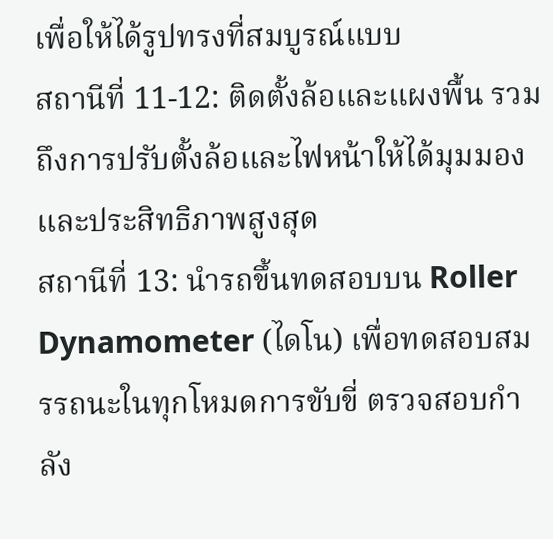เพื่อให้ได้รูปทรงที่สมบูรณ์แบบ
สถานีที่ 11-12: ติดตั้งล้อและแผงพื้น รวมถึงการปรับตั้งล้อและไฟหน้าให้ได้มุมมองและประสิทธิภาพสูงสุด
สถานีที่ 13: นำรถขึ้นทดสอบบน Roller Dynamometer (ไดโน) เพื่อทดสอบสมรรถนะในทุกโหมดการขับขี่ ตรวจสอบกำลัง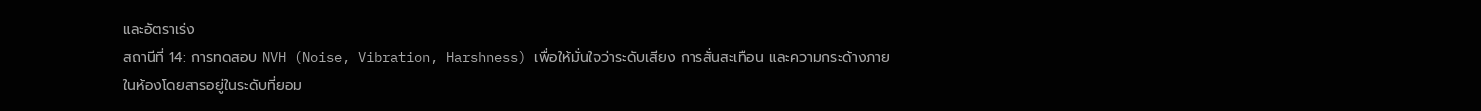และอัตราเร่ง
สถานีที่ 14: การทดสอบ NVH (Noise, Vibration, Harshness) เพื่อให้มั่นใจว่าระดับเสียง การสั่นสะเทือน และความกระด้างภายในห้องโดยสารอยู่ในระดับที่ยอม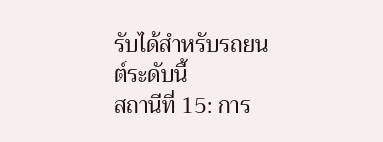รับได้สำหรับรถยนต์ระดับนี้
สถานีที่ 15: การ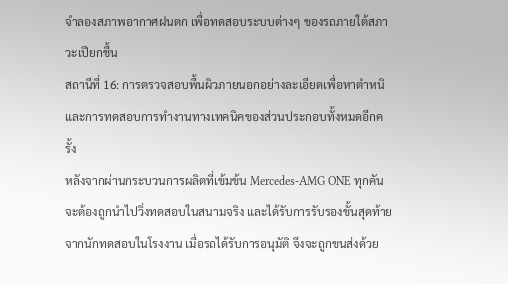จำลองสภาพอากาศฝนตก เพื่อทดสอบระบบต่างๆ ของรถภายใต้สภาวะเปียกชื้น
สถานีที่ 16: การตรวจสอบพื้นผิวภายนอกอย่างละเอียดเพื่อหาตำหนิ และการทดสอบการทำงานทางเทคนิคของส่วนประกอบทั้งหมดอีกครั้ง
หลังจากผ่านกระบวนการผลิตที่เข้มข้น Mercedes-AMG ONE ทุกคันจะต้องถูกนำไปวิ่งทดสอบในสนามจริง และได้รับการรับรองขั้นสุดท้ายจากนักทดสอบในโรงงาน เมื่อรถได้รับการอนุมัติ จึงจะถูกขนส่งด้วย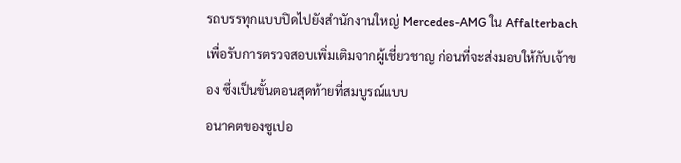รถบรรทุกแบบปิดไปยังสำนักงานใหญ่ Mercedes-AMG ใน Affalterbach เพื่อรับการตรวจสอบเพิ่มเติมจากผู้เชี่ยวชาญ ก่อนที่จะส่งมอบให้กับเจ้าของ ซึ่งเป็นขั้นตอนสุดท้ายที่สมบูรณ์แบบ
อนาคตของซูเปอ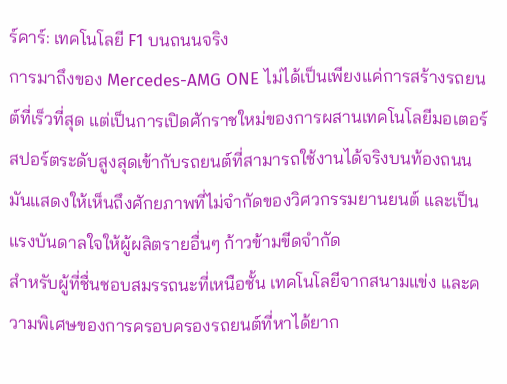ร์คาร์: เทคโนโลยี F1 บนถนนจริง
การมาถึงของ Mercedes-AMG ONE ไม่ได้เป็นเพียงแค่การสร้างรถยนต์ที่เร็วที่สุด แต่เป็นการเปิดศักราชใหม่ของการผสานเทคโนโลยีมอเตอร์สปอร์ตระดับสูงสุดเข้ากับรถยนต์ที่สามารถใช้งานได้จริงบนท้องถนน มันแสดงให้เห็นถึงศักยภาพที่ไม่จำกัดของวิศวกรรมยานยนต์ และเป็นแรงบันดาลใจให้ผู้ผลิตรายอื่นๆ ก้าวข้ามขีดจำกัด
สำหรับผู้ที่ชื่นชอบสมรรถนะที่เหนือชั้น เทคโนโลยีจากสนามแข่ง และความพิเศษของการครอบครองรถยนต์ที่หาได้ยาก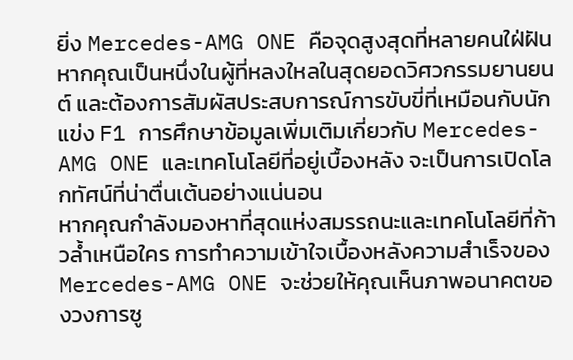ยิ่ง Mercedes-AMG ONE คือจุดสูงสุดที่หลายคนใฝ่ฝัน หากคุณเป็นหนึ่งในผู้ที่หลงใหลในสุดยอดวิศวกรรมยานยนต์ และต้องการสัมผัสประสบการณ์การขับขี่ที่เหมือนกับนักแข่ง F1 การศึกษาข้อมูลเพิ่มเติมเกี่ยวกับ Mercedes-AMG ONE และเทคโนโลยีที่อยู่เบื้องหลัง จะเป็นการเปิดโลกทัศน์ที่น่าตื่นเต้นอย่างแน่นอน
หากคุณกำลังมองหาที่สุดแห่งสมรรถนะและเทคโนโลยีที่ก้าวล้ำเหนือใคร การทำความเข้าใจเบื้องหลังความสำเร็จของ Mercedes-AMG ONE จะช่วยให้คุณเห็นภาพอนาคตของวงการซู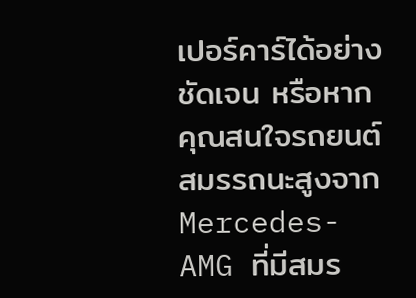เปอร์คาร์ได้อย่างชัดเจน หรือหากคุณสนใจรถยนต์สมรรถนะสูงจาก Mercedes-AMG ที่มีสมร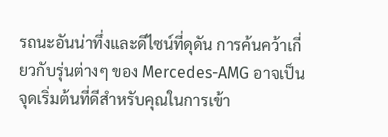รถนะอันน่าทึ่งและดีไซน์ที่ดุดัน การค้นคว้าเกี่ยวกับรุ่นต่างๆ ของ Mercedes-AMG อาจเป็นจุดเริ่มต้นที่ดีสำหรับคุณในการเข้า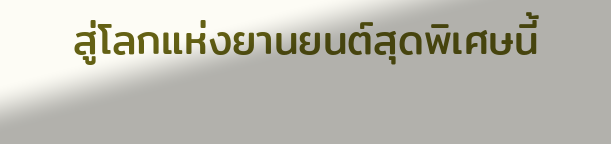สู่โลกแห่งยานยนต์สุดพิเศษนี้